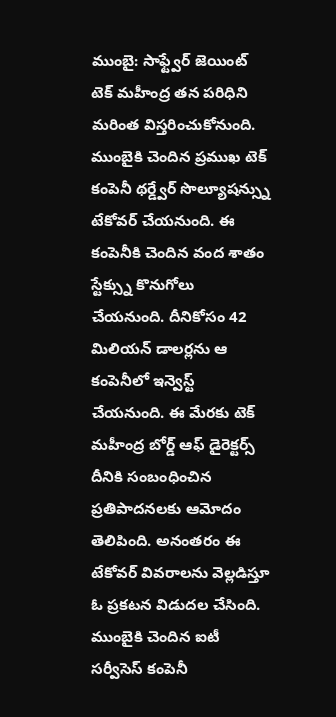ముంబై: సాఫ్ట్వేర్ జెయింట్ టెక్ మహీంద్ర తన పరిధిని మరింత విస్తరించుకోనుంది. ముంబైకి చెందిన ప్రముఖ టెక్ కంపెనీ థర్డ్వేర్ సొల్యూషన్స్ను టేకోవర్ చేయనుంది. ఈ కంపెనీకి చెందిన వంద శాతం స్టేక్స్ను కొనుగోలు చేయనుంది. దీనికోసం 42 మిలియన్ డాలర్లను ఆ కంపెనీలో ఇన్వెస్ట్ చేయనుంది. ఈ మేరకు టెక్ మహీంద్ర బోర్డ్ ఆఫ్ డైరెక్టర్స్ దీనికి సంబంధించిన ప్రతిపాదనలకు ఆమోదం తెలిపింది. అనంతరం ఈ టేకోవర్ వివరాలను వెల్లడిస్తూ ఓ ప్రకటన విడుదల చేసింది.
ముంబైకి చెందిన ఐటీ సర్వీసెస్ కంపెనీ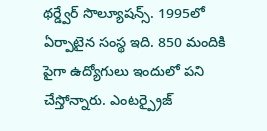థర్డ్వేర్ సొల్యూషన్స్. 1995లో ఏర్పాటైన సంస్థ ఇది. 850 మందికి పైగా ఉద్యోగులు ఇందులో పని చేస్తోన్నారు. ఎంటర్ప్రైజ్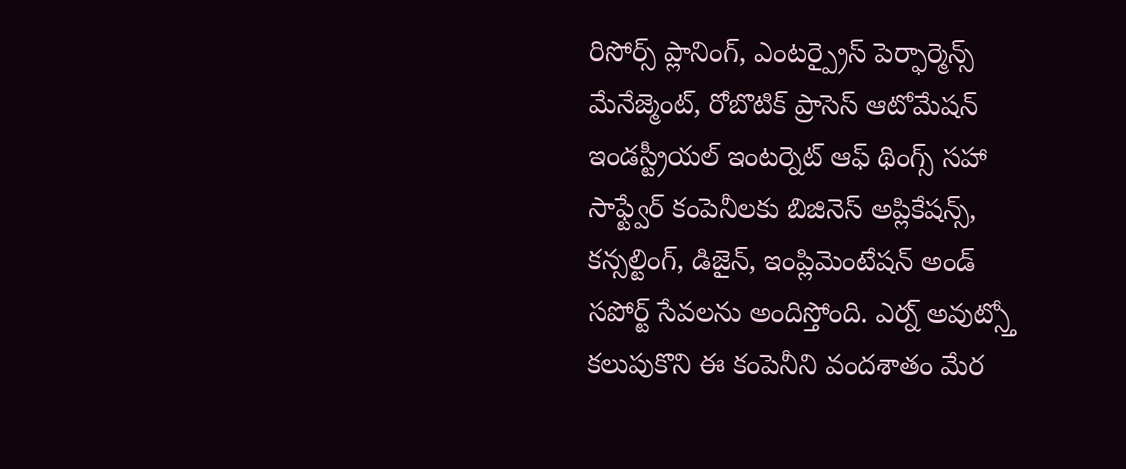రిసోర్స్ ప్లానింగ్, ఎంటర్ప్రైస్ పెర్ఫార్మెన్స్ మేనేజ్మెంట్, రోబొటిక్ ప్రాసెస్ ఆటోమేషన్ ఇండస్ట్రీయల్ ఇంటర్నెట్ ఆఫ్ థింగ్స్ సహా సాఫ్ట్వేర్ కంపెనీలకు బిజినెస్ అప్లికేషన్స్, కన్సల్టింగ్, డిజైన్, ఇంప్లిమెంటేషన్ అండ్ సపోర్ట్ సేవలను అందిస్తోంది. ఎర్న్ అవుట్స్తో కలుపుకొని ఈ కంపెనీని వందశాతం మేర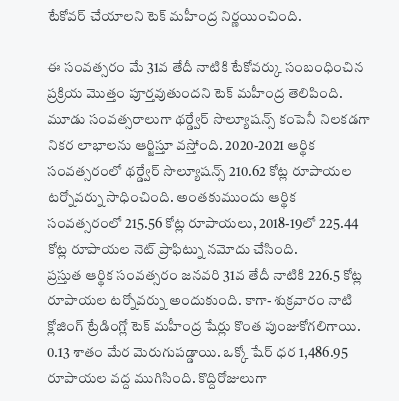టేకోవర్ చేయాలని టెక్ మహీంద్ర నిర్ణయించింది.

ఈ సంవత్సరం మే 31వ తేదీ నాటికి టేకోవర్కు సంబంధించిన ప్రక్రియ మొత్తం పూర్తవుతుందని టెక్ మహీంద్ర తెలిపింది. మూడు సంవత్సరాలుగా థర్డ్వేర్ సొల్యూషన్స్ కంపెనీ నిలకడగా నికర లాభాలను ఆర్జిస్తూ వస్తోంది. 2020-2021 ఆర్థిక సంవత్సరంలో థర్డ్వేర్ సొల్యూషన్స్ 210.62 కోట్ల రూపాయల టర్నోవర్ను సాధించింది. అంతకుముందు ఆర్థిక సంవత్సరంలో 215.56 కోట్ల రూపాయలు, 2018-19లో 225.44 కోట్ల రూపాయల నెట్ ప్రాఫిట్ను నమోదు చేసింది.
ప్రస్తుత ఆర్థిక సంవత్సరం జనవరి 31వ తేదీ నాటికి 226.5 కోట్ల రూపాయల టర్నోవర్ను అందుకుంది. కాగా- శుక్రవారం నాటి క్లోజింగ్ ట్రేడింగ్లో టెక్ మహీంద్ర షేర్లు కొంత పుంజుకోగలిగాయి. 0.13 శాతం మేర మెరుగుపడ్డాయి. ఒక్కో షేర్ ధర 1,486.95 రూపాయల వద్ద ముగిసింది. కొద్దిరోజులుగా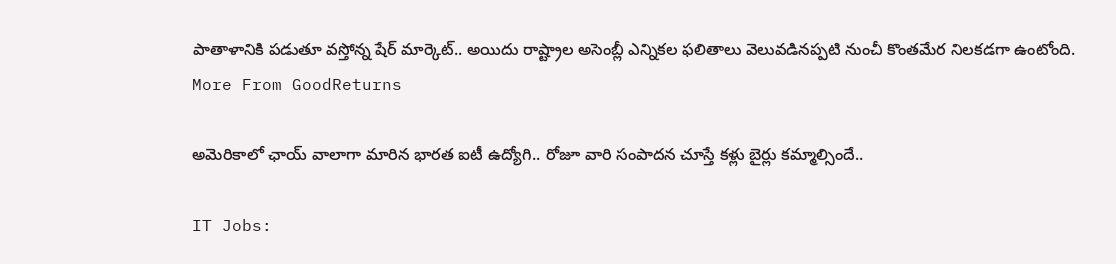పాతాళానికి పడుతూ వస్తోన్న షేర్ మార్కెట్.. అయిదు రాష్ట్రాల అసెంబ్లీ ఎన్నికల ఫలితాలు వెలువడినప్పటి నుంచీ కొంతమేర నిలకడగా ఉంటోంది.
More From GoodReturns

అమెరికాలో ఛాయ్ వాలాగా మారిన భారత ఐటీ ఉద్యోగి.. రోజూ వారి సంపాదన చూస్తే కళ్లు బైర్లు కమ్మాల్సిందే..

IT Jobs: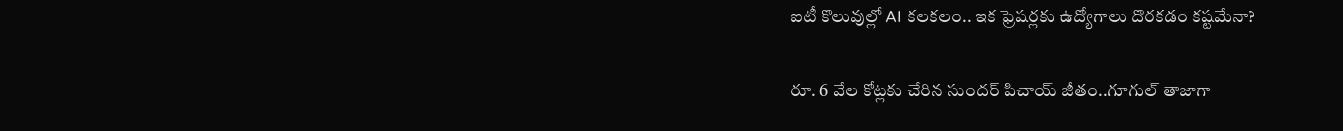ఐటీ కొలువుల్లో AI కలకలం.. ఇక ఫ్రెషర్లకు ఉద్యోగాలు దొరకడం కష్టమేనా?

రూ. 6 వేల కోట్లకు చేరిన సుందర్ పిచాయ్ జీతం..గూగుల్ తాజాగా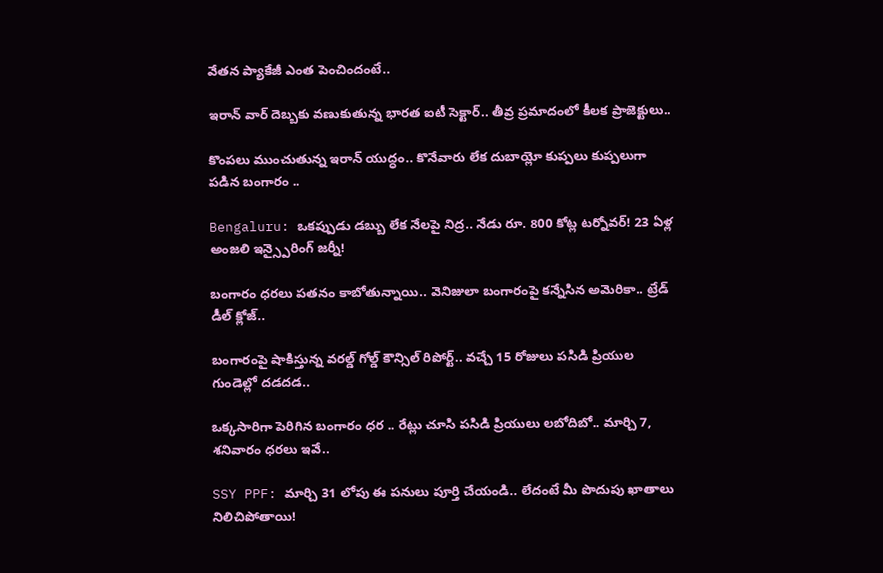వేతన ప్యాకేజీ ఎంత పెంచిందంటే..

ఇరాన్ వార్ దెబ్బకు వణుకుతున్న భారత ఐటీ సెక్టార్.. తీవ్ర ప్రమాదంలో కీలక ప్రాజెక్టులు..

కొంపలు ముంచుతున్న ఇరాన్ యుద్ధం.. కొనేవారు లేక దుబాయ్లో కుప్పలు కుప్పలుగా పడిన బంగారం ..

Bengaluru: ఒకప్పుడు డబ్బు లేక నేలపై నిద్ర.. నేడు రూ. 800 కోట్ల టర్నోవర్! 23 ఏళ్ల అంజలి ఇన్స్పైరింగ్ జర్నీ!

బంగారం ధరలు పతనం కాబోతున్నాయి.. వెనిజులా బంగారంపై కన్నేసిన అమెరికా.. ట్రేడ్ డీల్ క్లోజ్..

బంగారంపై షాకిస్తున్న వరల్డ్ గోల్డ్ కౌన్సిల్ రిపోర్ట్.. వచ్చే 15 రోజులు పసిడి ప్రియుల గుండెల్లో దడదడ..

ఒక్కసారిగా పెరిగిన బంగారం ధర .. రేట్లు చూసి పసిడి ప్రియులు లబోదిబో.. మార్చి 7, శనివారం ధరలు ఇవే..

SSY PPF: మార్చి 31 లోపు ఈ పనులు పూర్తి చేయండి.. లేదంటే మీ పొదుపు ఖాతాలు నిలిచిపోతాయి!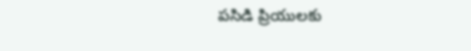పసిడి ప్రియులకు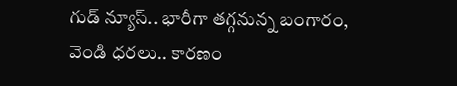గుడ్ న్యూస్.. భారీగా తగ్గనున్న బంగారం, వెండి ధరలు.. కారణం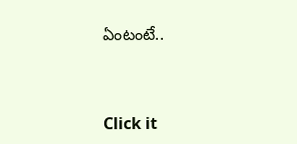ఏంటంటే..



Click it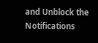and Unblock the Notifications